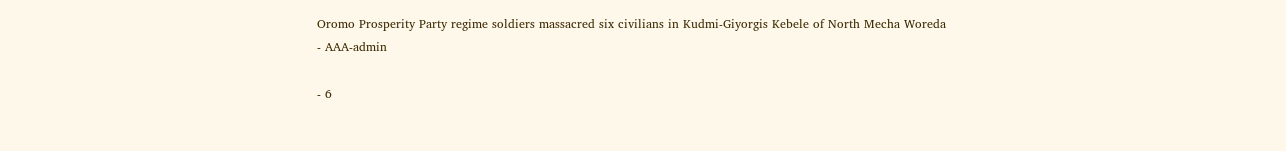Oromo Prosperity Party regime soldiers massacred six civilians in Kudmi-Giyorgis Kebele of North Mecha Woreda
- AAA-admin

- 6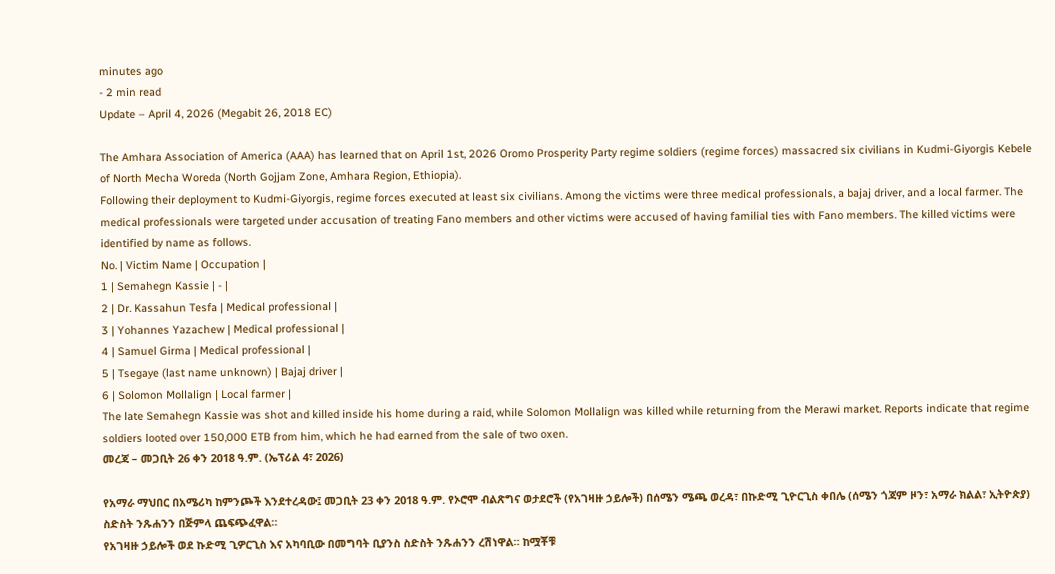minutes ago
- 2 min read
Update – April 4, 2026 (Megabit 26, 2018 EC)

The Amhara Association of America (AAA) has learned that on April 1st, 2026 Oromo Prosperity Party regime soldiers (regime forces) massacred six civilians in Kudmi-Giyorgis Kebele of North Mecha Woreda (North Gojjam Zone, Amhara Region, Ethiopia).
Following their deployment to Kudmi-Giyorgis, regime forces executed at least six civilians. Among the victims were three medical professionals, a bajaj driver, and a local farmer. The medical professionals were targeted under accusation of treating Fano members and other victims were accused of having familial ties with Fano members. The killed victims were identified by name as follows.
No. | Victim Name | Occupation |
1 | Semahegn Kassie | - |
2 | Dr. Kassahun Tesfa | Medical professional |
3 | Yohannes Yazachew | Medical professional |
4 | Samuel Girma | Medical professional |
5 | Tsegaye (last name unknown) | Bajaj driver |
6 | Solomon Mollalign | Local farmer |
The late Semahegn Kassie was shot and killed inside his home during a raid, while Solomon Mollalign was killed while returning from the Merawi market. Reports indicate that regime soldiers looted over 150,000 ETB from him, which he had earned from the sale of two oxen.
መረጃ – መጋቢት 26 ቀን 2018 ዓ.ም. (ኤፕሪል 4፣ 2026)

የአማራ ማህበር በአሜሪካ ከምንጮች እንደተረዳው፤ መጋቢት 23 ቀን 2018 ዓ.ም. የኦሮሞ ብልጽግና ወታደሮች (የአገዛዙ ኃይሎች) በሰሜን ሜጫ ወረዳ፣ በኩድሚ ጊዮርጊስ ቀበሌ (ሰሜን ጎጃም ዞን፣ አማራ ክልል፣ ኢትዮጵያ) ስድስት ንጹሐንን በጅምላ ጨፍጭፈዋል።
የአገዛዙ ኃይሎች ወደ ኩድሚ ጊዎርጊስ እና አካባቢው በመግባት ቢያንስ ስድስት ንጹሐንን ረሽነዋል። ከሟቾቹ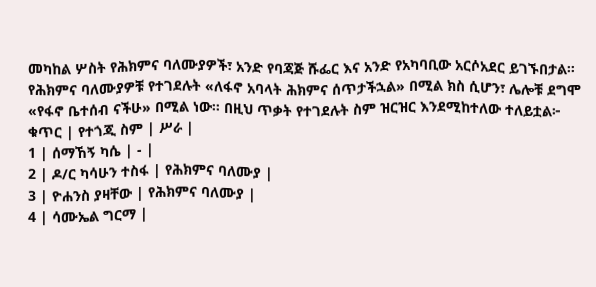መካከል ሦስት የሕክምና ባለሙያዎች፣ አንድ የባጃጅ ሹፌር እና አንድ የአካባቢው አርሶአደር ይገኙበታል። የሕክምና ባለሙያዎቹ የተገደሉት «ለፋኖ አባላት ሕክምና ሰጥታችኋል» በሚል ክስ ሲሆን፣ ሌሎቹ ደግሞ «የፋኖ ቤተሰብ ናችሁ» በሚል ነው። በዚህ ጥቃት የተገደሉት ስም ዝርዝር እንደሚከተለው ተለይቷል፦
ቁጥር | የተጎጂ ስም | ሥራ |
1 | ሰማኸኝ ካሴ | - |
2 | ዶ/ር ካሳሁን ተስፋ | የሕክምና ባለሙያ |
3 | ዮሐንስ ያዛቸው | የሕክምና ባለሙያ |
4 | ሳሙኤል ግርማ |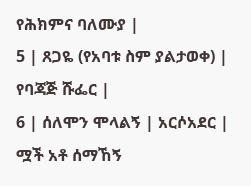የሕክምና ባለሙያ |
5 | ጸጋዬ (የአባቱ ስም ያልታወቀ) | የባጃጅ ሹፌር |
6 | ሰለሞን ሞላልኝ | አርሶአደር |
ሟች አቶ ሰማኸኝ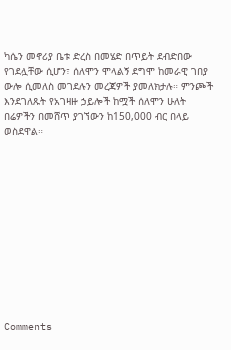ካሴን መኖሪያ ቤቱ ድረስ በመሄድ በጥይት ደብድበው የገደሏቸው ሲሆን፣ ሰለሞን ሞላልኝ ደግሞ ከመራዊ ገበያ ውሎ ሲመለስ መገደሉን መረጃዎች ያመለክታሉ። ምንጮች እንደገለጹት የአገዛዙ ኃይሎች ከሟች ሰለሞን ሁለት በሬዎችን በመሸጥ ያገኘውን ከ150,000 ብር በላይ ወስደዋል።












Comments